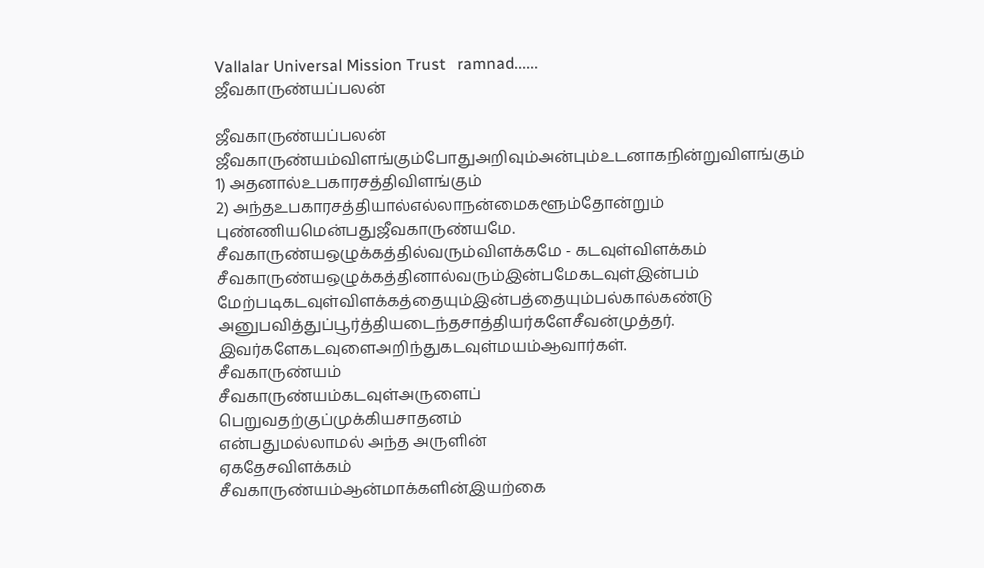Vallalar Universal Mission Trust   ramnad......
ஜீவகாருண்யப்பலன்

ஜீவகாருண்யப்பலன்
ஜீவகாருண்யம்விளங்கும்போதுஅறிவும்அன்பும்உடனாகநின்றுவிளங்கும்
1) அதனால்உபகாரசத்திவிளங்கும்
2) அந்தஉபகாரசத்தியால்எல்லாநன்மைகளூம்தோன்றும்
புண்ணியமென்பதுஜீவகாருண்யமே.
சீவகாருண்யஒழுக்கத்தில்வரும்விளக்கமே - கடவுள்விளக்கம்
சீவகாருண்யஒழுக்கத்தினால்வரும்இன்பமேகடவுள்இன்பம்
மேற்படிகடவுள்விளக்கத்தையும்இன்பத்தையும்பல்கால்கண்டு
அனுபவித்துப்பூர்த்தியடைந்தசாத்தியர்களேசீவன்முத்தர்.
இவர்களேகடவுளைஅறிந்துகடவுள்மயம்ஆவார்கள்.
சீவகாருண்யம்
சீவகாருண்யம்கடவுள்அருளைப்
பெறுவதற்குப்முக்கியசாதனம்
என்பதுமல்லாமல் அந்த அருளின்
ஏகதேசவிளக்கம்
சீவகாருண்யம்ஆன்மாக்களின்இயற்கை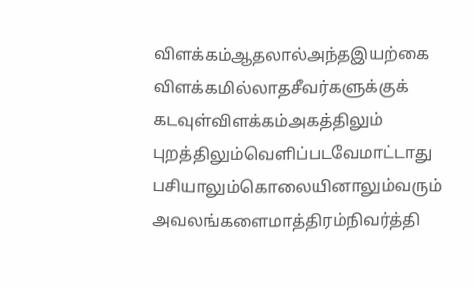விளக்கம்ஆதலால்அந்தஇயற்கை
விளக்கமில்லாதசீவர்களுக்குக்
கடவுள்விளக்கம்அகத்திலும்
புறத்திலும்வெளிப்படவேமாட்டாது
பசியாலும்கொலையினாலும்வரும்
அவலங்களைமாத்திரம்நிவர்த்தி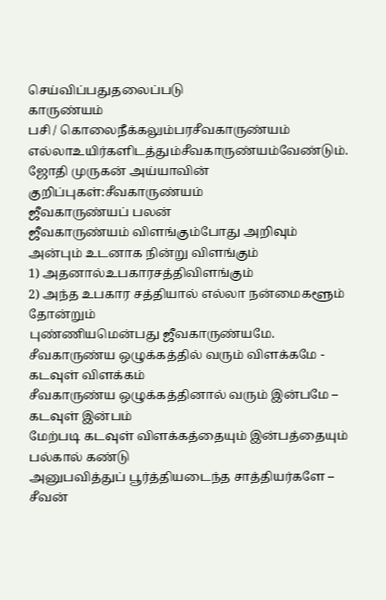செய்விப்பதுதலைப்படு
காருண்யம்
பசி / கொலைநீக்கலும்பரசீவகாருண்யம்
எல்லாஉயிர்களிடத்தும்சீவகாருண்யம்வேண்டும்.
ஜோதி முருகன் அய்யாவின் குறிப்புகள்:சீவகாருண்யம்
ஜீவகாருண்யப் பலன்
ஜீவகாருண்யம் விளங்கும்போது அறிவும் அன்பும் உடனாக நின்று விளங்கும்
1) அதனால்உபகாரசத்திவிளங்கும்
2) அந்த உபகார சத்தியால் எல்லா நன்மைகளூம் தோன்றும்
புண்ணியமென்பது ஜீவகாருண்யமே.
சீவகாருண்ய ஒழுக்கத்தில் வரும் விளக்கமே - கடவுள் விளக்கம்
சீவகாருண்ய ஒழுக்கத்தினால் வரும் இன்பமே – கடவுள் இன்பம்
மேற்படி கடவுள் விளக்கத்தையும் இன்பத்தையும் பல்கால் கண்டு
அனுபவித்துப் பூர்த்தியடைந்த சாத்தியர்களே – சீவன்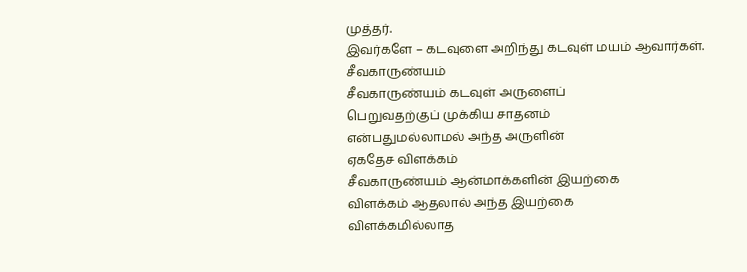முத்தர்.
இவர்களே – கடவுளை அறிந்து கடவுள் மயம் ஆவார்கள்.
சீவகாருண்யம்
சீவகாருண்யம் கடவுள் அருளைப்
பெறுவதற்குப் முக்கிய சாதனம்
என்பதுமல்லாமல் அந்த அருளின்
ஏகதேச விளக்கம்
சீவகாருண்யம் ஆன்மாக்களின் இயற்கை
விளக்கம் ஆதலால் அந்த இயற்கை
விளக்கமில்லாத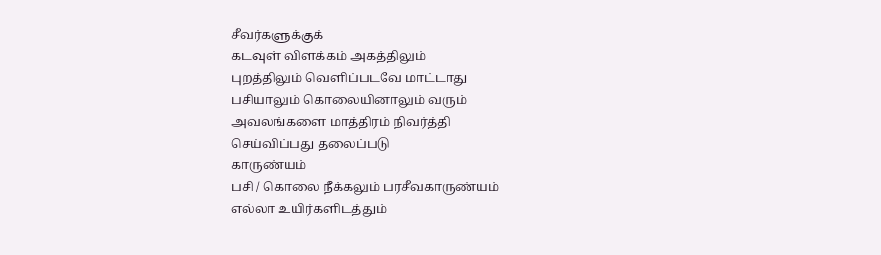சீவர்களுக்குக்
கடவுள் விளக்கம் அகத்திலும்
புறத்திலும் வெளிப்படவே மாட்டாது
பசியாலும் கொலையினாலும் வரும்
அவலங்களை மாத்திரம் நிவர்த்தி
செய்விப்பது தலைப்படு
காருண்யம்
பசி / கொலை நீக்கலும் பரசீவகாருண்யம்
எல்லா உயிர்களிடத்தும்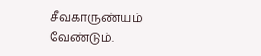சீவகாருண்யம் வேண்டும்.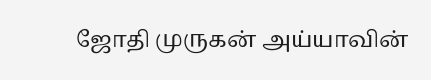ஜோதி முருகன் அய்யாவின்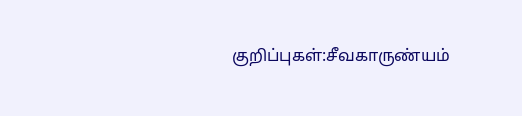குறிப்புகள்:சீவகாருண்யம்